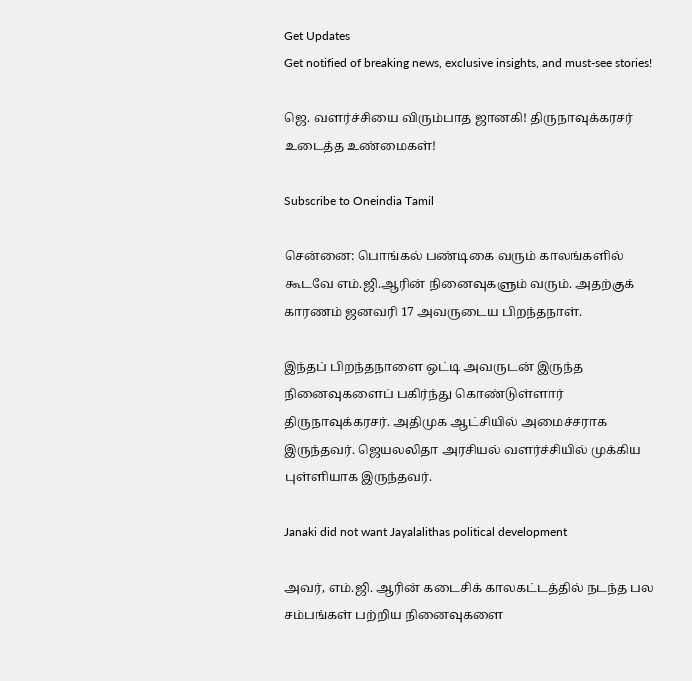Get Updates
Get notified of breaking news, exclusive insights, and must-see stories!

ஜெ. வளர்ச்சியை விரும்பாத ஜானகி! திருநாவுக்கரசர் உடைத்த உண்மைகள்!

Subscribe to Oneindia Tamil

சென்னை: பொங்கல் பண்டிகை வரும் காலங்களில் கூடவே எம்.ஜி.ஆரின் நினைவுகளும் வரும். அதற்குக் காரணம் ஜனவரி 17 அவருடைய பிறந்தநாள்.

இந்தப் பிறந்தநாளை ஒட்டி அவருடன் இருந்த நினைவுகளைப் பகிர்ந்து கொண்டுள்ளார் திருநாவுக்கரசர். அதிமுக ஆட்சியில் அமைச்சராக இருந்தவர். ஜெயலலிதா அரசியல் வளர்ச்சியில் முக்கிய புள்ளியாக இருந்தவர்.

Janaki did not want Jayalalithas political development

அவர், எம்.ஜி. ஆரின் கடைசிக் காலகட்டத்தில் நடந்த பல சம்பங்கள் பற்றிய நினைவுகளை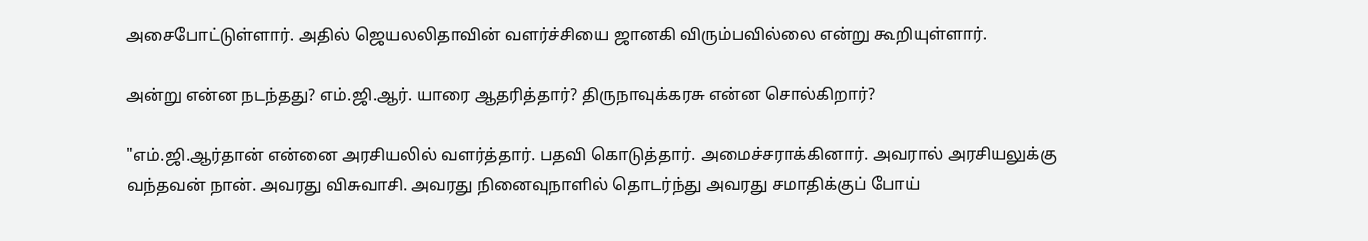அசைபோட்டுள்ளார். அதில் ஜெயலலிதாவின் வளர்ச்சியை ஜானகி விரும்பவில்லை என்று கூறியுள்ளார்.

அன்று என்ன நடந்தது? எம்.ஜி.ஆர். யாரை ஆதரித்தார்? திருநாவுக்கரசு என்ன சொல்கிறார்?

"எம்.ஜி.ஆர்தான் என்னை அரசியலில் வளர்த்தார். பதவி கொடுத்தார். அமைச்சராக்கினார். அவரால் அரசியலுக்கு வந்தவன் நான். அவரது விசுவாசி. அவரது நினைவுநாளில் தொடர்ந்து அவரது சமாதிக்குப் போய்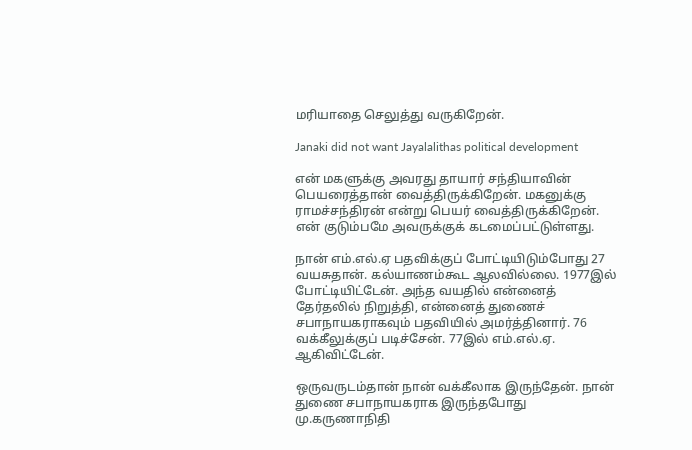மரியாதை செலுத்து வருகிறேன்.

Janaki did not want Jayalalithas political development

என் மகளுக்கு அவரது தாயார் சந்தியாவின் பெயரைத்தான் வைத்திருக்கிறேன். மகனுக்கு ராமச்சந்திரன் என்று பெயர் வைத்திருக்கிறேன். என் குடும்பமே அவருக்குக் கடமைப்பட்டுள்ளது.

நான் எம்.எல்.ஏ பதவிக்குப் போட்டியிடும்போது 27 வயசுதான். கல்யாணம்கூட ஆலவில்லை. 1977இல் போட்டியிட்டேன். அந்த வயதில் என்னைத் தேர்தலில் நிறுத்தி, என்னைத் துணைச் சபாநாயகராகவும் பதவியில் அமர்த்தினார். 76 வக்கீலுக்குப் படிச்சேன். 77இல் எம்.எல்.ஏ. ஆகிவிட்டேன்.

ஒருவருடம்தான் நான் வக்கீலாக இருந்தேன். நான் துணை சபாநாயகராக இருந்தபோது மு.கருணாநிதி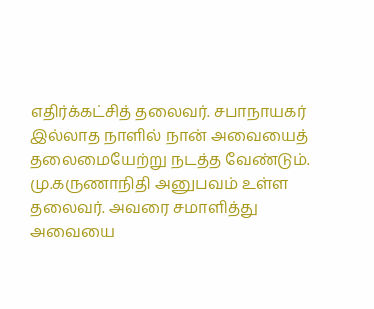எதிர்க்கட்சித் தலைவர். சபாநாயகர் இல்லாத நாளில் நான் அவையைத் தலைமையேற்று நடத்த வேண்டும். மு.கருணாநிதி அனுபவம் உள்ள தலைவர். அவரை சமாளித்து அவையை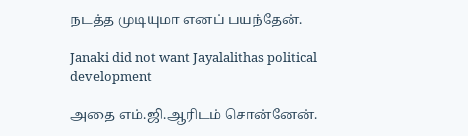நடத்த முடியுமா எனப் பயந்தேன்.

Janaki did not want Jayalalithas political development

அதை எம்.ஜி.ஆரிடம் சொன்னேன்.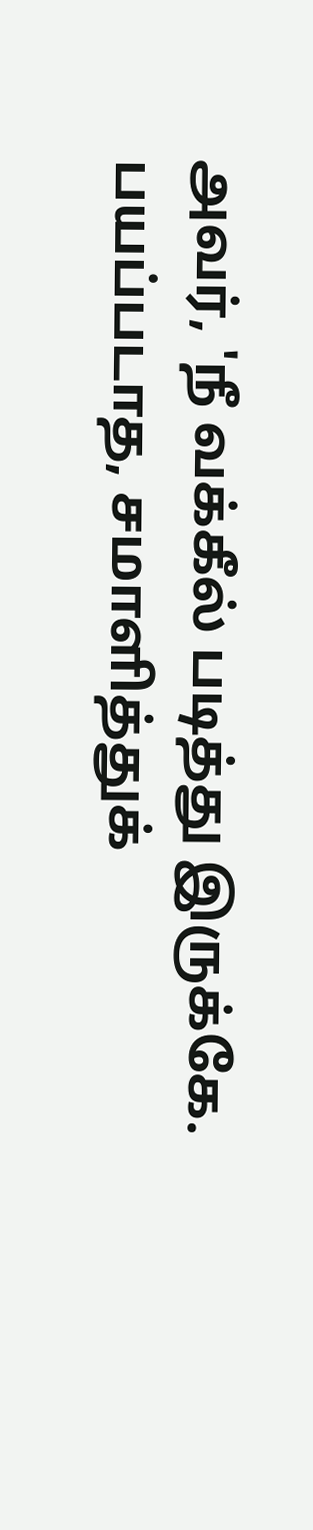அவர், 'நீ வக்கீல் படித்து இருக்கே. பயப்படாத, சமாளித்துக்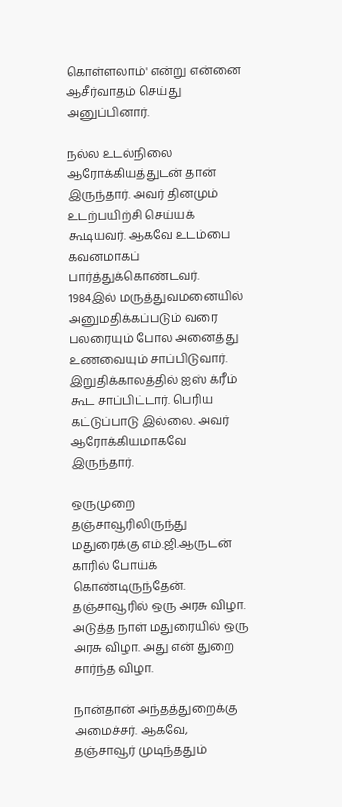கொள்ளலாம்' என்று என்னை ஆசீர்வாதம் செய்து அனுப்பினார்.

நல்ல உடல்நிலை ஆரோக்கியத்துடன் தான் இருந்தார். அவர் தினமும் உடற்பயிற்சி செய்யக் கூடியவர். ஆகவே உடம்பை கவனமாகப் பார்த்துக்கொண்டவர். 1984இல் மருத்துவமனையில் அனுமதிக்கப்படும் வரை பலரையும் போல அனைத்து உணவையும் சாப்பிடுவார். இறுதிக்காலத்தில் ஐஸ் க்ரீம் கூட சாப்பிட்டார். பெரிய கட்டுப்பாடு இல்லை. அவர் ஆரோக்கியமாகவே இருந்தார்.

ஒருமுறை தஞ்சாவூரிலிருந்து மதுரைக்கு எம்.ஜி.ஆருடன் காரில் போய்க் கொண்டிருந்தேன். தஞ்சாவூரில் ஒரு அரசு விழா. அடுத்த நாள் மதுரையில் ஒரு அரசு விழா. அது என் துறை சார்ந்த விழா.

நான்தான் அந்தத்துறைக்கு அமைச்சர். ஆகவே, தஞ்சாவூர் முடிந்ததும்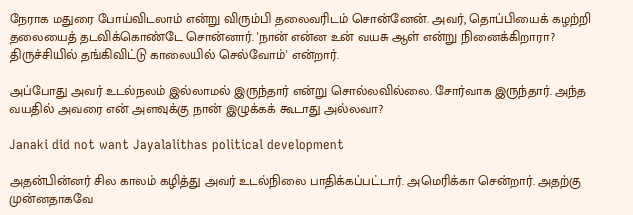நேராக மதுரை போய்விடலாம் என்று விரும்பி தலைவரிடம் சொன்னேன். அவர், தொப்பியைக் கழற்றி தலையைத் தடவிக்கொண்டே சொன்னார். 'நான் என்ன உன் வயசு ஆள் என்று நினைக்கிறாரா? திருச்சியில் தங்கிவிட்டு காலையில் செல்வோம்' என்றார்.

அப்போது அவர் உடல்நலம் இல்லாமல் இருந்தார் என்று சொல்லவில்லை. சோர்வாக இருந்தார். அந்த வயதில் அவரை என் அளவுக்கு நான் இழுக்கக் கூடாது அல்லவா?

Janaki did not want Jayalalithas political development

அதன்பின்னர் சில காலம் கழித்து அவர் உடல்நிலை பாதிக்கப்பட்டார். அமெரிக்கா சென்றார். அதற்கு முன்னதாகவே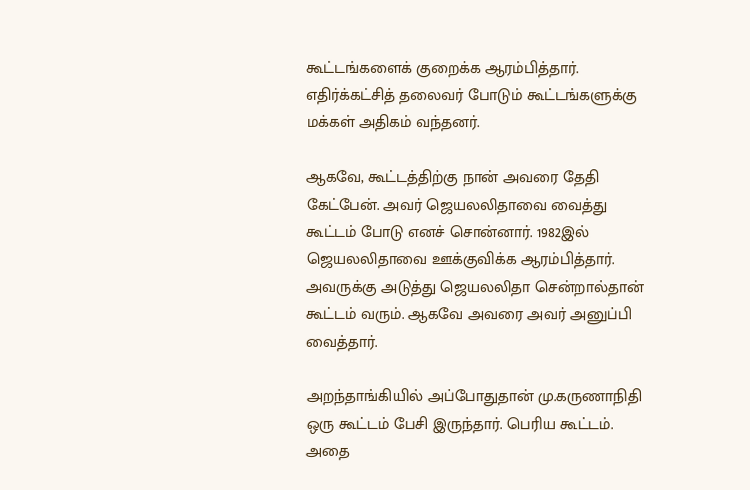கூட்டங்களைக் குறைக்க ஆரம்பித்தார். எதிர்க்கட்சித் தலைவர் போடும் கூட்டங்களுக்கு மக்கள் அதிகம் வந்தனர்.

ஆகவே, கூட்டத்திற்கு நான் அவரை தேதி கேட்பேன். அவர் ஜெயலலிதாவை வைத்து கூட்டம் போடு எனச் சொன்னார். 1982இல் ஜெயலலிதாவை ஊக்குவிக்க ஆரம்பித்தார். அவருக்கு அடுத்து ஜெயலலிதா சென்றால்தான் கூட்டம் வரும். ஆகவே அவரை அவர் அனுப்பி வைத்தார்.

அறந்தாங்கியில் அப்போதுதான் மு.கருணாநிதி ஒரு கூட்டம் பேசி இருந்தார். பெரிய கூட்டம். அதை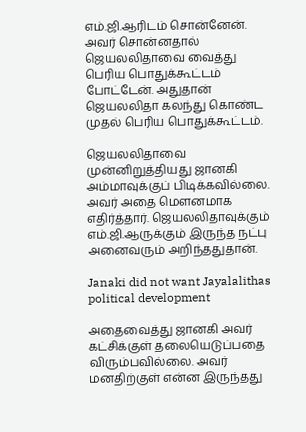எம்.ஜி.ஆரிடம் சொன்னேன். அவர் சொன்னதால் ஜெயலலிதாவை வைத்து பெரிய பொதுக்கூட்டம் போட்டேன். அதுதான் ஜெயலலிதா கலந்து கொண்ட முதல் பெரிய பொதுக்கூட்டம்.

ஜெயலலிதாவை முன்னிறுத்தியது ஜானகி அம்மாவுக்குப் பிடிக்கவில்லை. அவர் அதை மௌனமாக எதிர்த்தார். ஜெயலலிதாவுக்கும் எம்.ஜி.ஆருக்கும் இருந்த நட்பு அனைவரும் அறிந்ததுதான்.

Janaki did not want Jayalalithas political development

அதைவைத்து ஜானகி அவர் கட்சிக்குள் தலையெடுப்பதை விரும்பவில்லை. அவர் மனதிற்குள் என்ன இருந்தது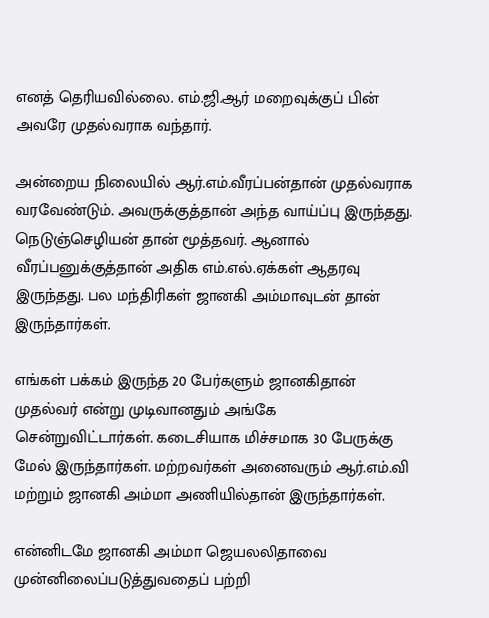எனத் தெரியவில்லை. எம்.ஜி.ஆர் மறைவுக்குப் பின் அவரே முதல்வராக வந்தார்.

அன்றைய நிலையில் ஆர்.எம்.வீரப்பன்தான் முதல்வராக வரவேண்டும். அவருக்குத்தான் அந்த வாய்ப்பு இருந்தது. நெடுஞ்செழியன் தான் மூத்தவர். ஆனால் வீரப்பனுக்குத்தான் அதிக எம்.எல்.ஏக்கள் ஆதரவு இருந்தது. பல மந்திரிகள் ஜானகி அம்மாவுடன் தான் இருந்தார்கள்.

எங்கள் பக்கம் இருந்த 20 பேர்களும் ஜானகிதான் முதல்வர் என்று முடிவானதும் அங்கே சென்றுவிட்டார்கள். கடைசியாக மிச்சமாக 30 பேருக்கு மேல் இருந்தார்கள். மற்றவர்கள் அனைவரும் ஆர்.எம்.வி மற்றும் ஜானகி அம்மா அணியில்தான் இருந்தார்கள்.

என்னிடமே ஜானகி அம்மா ஜெயலலிதாவை முன்னிலைப்படுத்துவதைப் பற்றி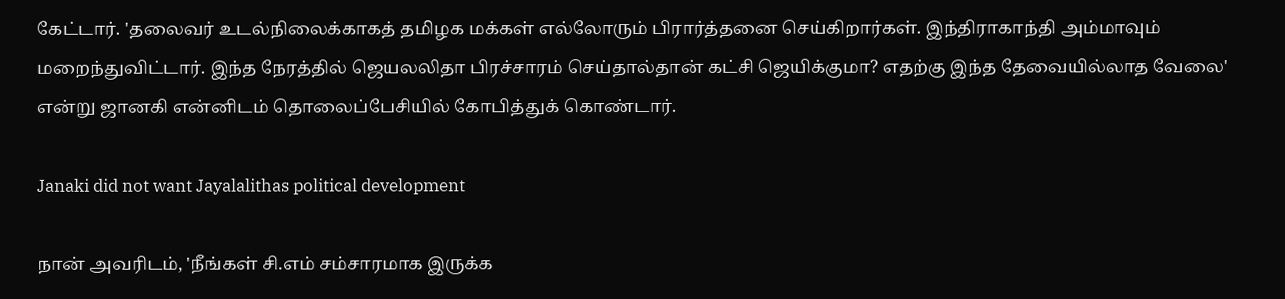கேட்டார். 'தலைவர் உடல்நிலைக்காகத் தமிழக மக்கள் எல்லோரும் பிரார்த்தனை செய்கிறார்கள். இந்திராகாந்தி அம்மாவும் மறைந்துவிட்டார். இந்த நேரத்தில் ஜெயலலிதா பிரச்சாரம் செய்தால்தான் கட்சி ஜெயிக்குமா? எதற்கு இந்த தேவையில்லாத வேலை' என்று ஜானகி என்னிடம் தொலைப்பேசியில் கோபித்துக் கொண்டார்.

Janaki did not want Jayalalithas political development

நான் அவரிடம், 'நீங்கள் சி.எம் சம்சாரமாக இருக்க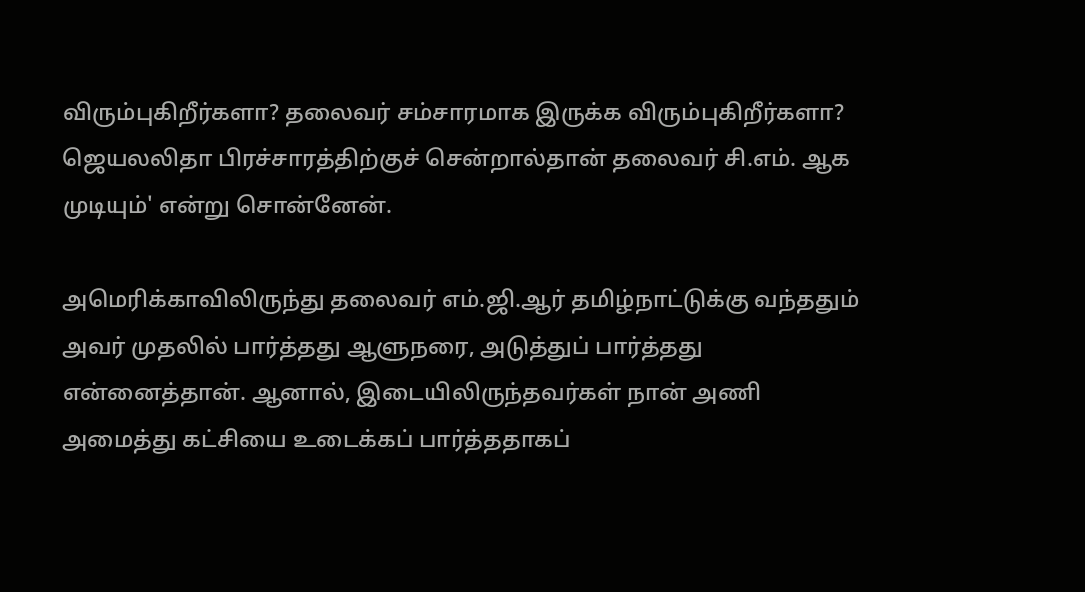விரும்புகிறீர்களா? தலைவர் சம்சாரமாக இருக்க விரும்புகிறீர்களா? ஜெயலலிதா பிரச்சாரத்திற்குச் சென்றால்தான் தலைவர் சி.எம். ஆக முடியும்' என்று சொன்னேன்.

அமெரிக்காவிலிருந்து தலைவர் எம்.ஜி.ஆர் தமிழ்நாட்டுக்கு வந்ததும் அவர் முதலில் பார்த்தது ஆளுநரை, அடுத்துப் பார்த்தது என்னைத்தான். ஆனால், இடையிலிருந்தவர்கள் நான் அணி அமைத்து கட்சியை உடைக்கப் பார்த்ததாகப்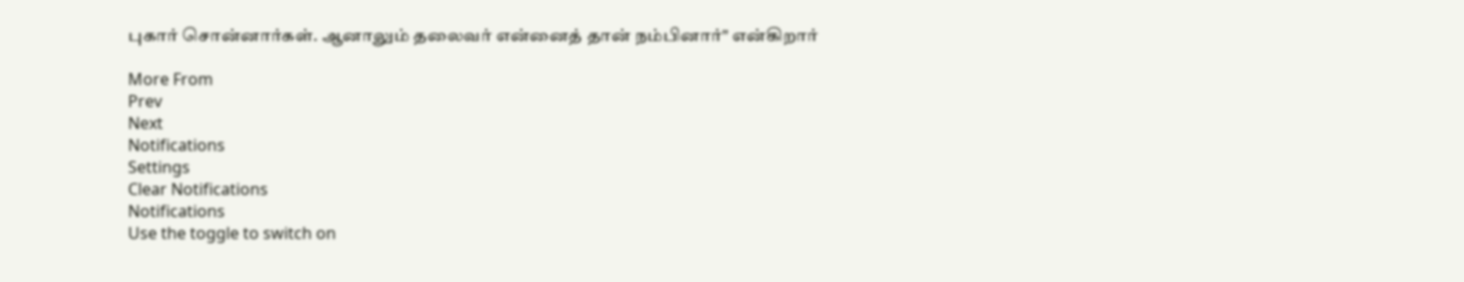புகார் சொன்னார்கள். ஆனாலும் தலைவர் என்னைத் தான் நம்பினார்" என்கிறார்

More From
Prev
Next
Notifications
Settings
Clear Notifications
Notifications
Use the toggle to switch on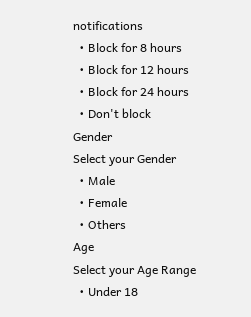notifications
  • Block for 8 hours
  • Block for 12 hours
  • Block for 24 hours
  • Don't block
Gender
Select your Gender
  • Male
  • Female
  • Others
Age
Select your Age Range
  • Under 18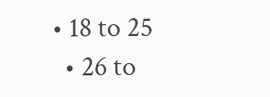• 18 to 25
  • 26 to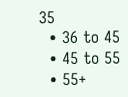35
  • 36 to 45
  • 45 to 55
  • 55+